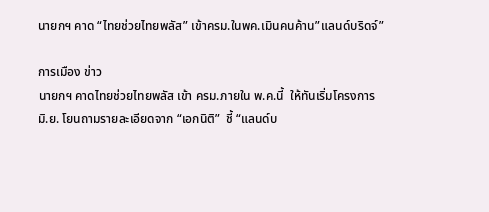นายกฯ คาด “ไทยช่วยไทยพลัส” เข้าครม.ในพค.เมินคนค้าน”แลนด์บริดจ์”

การเมือง ข่าว
นายกฯ คาดไทยช่วยไทยพลัส เข้า ครม.ภายใน พ.ค.นี้  ให้ทันเริ่มโครงการ มิ.ย. โยนถามรายละเอียดจาก “เอกนิติ”  ชี้ “แลนด์บ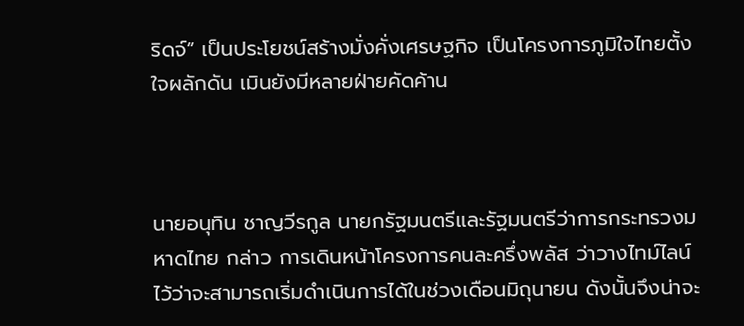ริดจ์” เป็นประโยชน์สร้างมั่งคั่งเศรษฐกิจ เป็นโครงการภูมิใจไทยตั้งใจผลักดัน เมินยังมีหลายฝ่ายคัดค้าน



นายอนุทิน ชาญวีรกูล นายกรัฐมนตรีและรัฐมนตรีว่าการกระทรวงมหาดไทย กล่าว การเดินหน้าโครงการคนละครึ่งพลัส ว่าวางไทม์ไลน์ไว้ว่าจะสามารถเริ่มดำเนินการได้ในช่วงเดือนมิถุนายน ดังนั้นจึงน่าจะ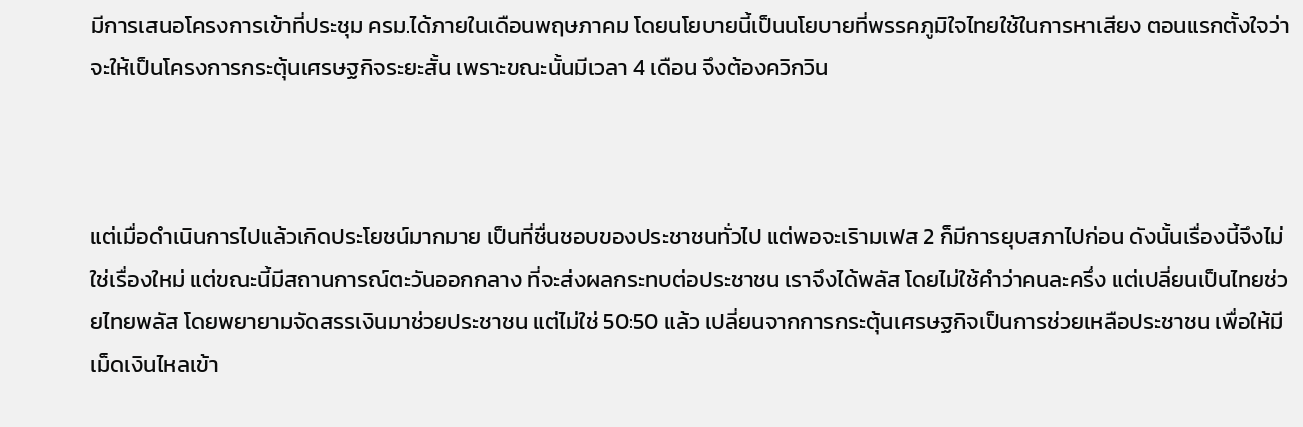มีการเสนอโครงการเข้าที่ประชุม ครม.ได้ภายในเดือนพฤษภาคม โดยนโยบายนี้เป็นนโยบายที่พรรคภูมิใจไทยใช้ในการหาเสียง ตอนแรกตั้งใจว่าจะให้เป็นโครงการกระตุ้นเศรษฐกิจระยะสั้น เพราะขณะนั้นมีเวลา 4 เดือน จึงต้องควิกวิน



แต่เมื่อดำเนินการไปแล้วเกิดประโยชน์มากมาย เป็นที่ชื่นชอบของประชาชนทั่วไป แต่พอจะเริามเฟส 2 ก็มีการยุบสภาไปก่อน ดังนั้นเรื่องนี้จึงไม่ใช่เรื่องใหม่ แต่ขณะนี้มีสถานการณ์ตะวันออกกลาง ที่จะส่งผลกระทบต่อประชาชน เราจึงได้พลัส โดยไม่ใช้คำว่าคนละครึ่ง แต่เปลี่ยนเป็นไทยช่วยไทยพลัส โดยพยายามจัดสรรเงินมาช่วยประชาชน แต่ไม่ใช่ 50:50 แล้ว เปลี่ยนจากการกระตุ้นเศรษฐกิจเป็นการช่วยเหลือประชาชน เพื่อให้มีเม็ดเงินไหลเข้า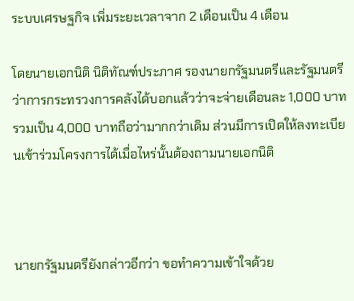ระบบเศรษฐกิจ เพิ่มระยะเวลาจาก 2 เดือนเป็น 4 เดือน

โดยนายเอกนิติ นิติทัณฑ์ประภาศ รองนายกรัฐมนตรีและรัฐมนตรีว่าการกระทรวงการคลังได้บอกแล้วว่าจะจ่ายเดือนละ 1,000 บาท รวมเป็น 4,000 บาทถือว่ามากกว่าเดิม ส่วนมีการเปิดให้ลงทะเบียนเข้าร่วมโครงการได้เมื่อไหร่นั้นต้องถามนายเอกนิติ



นายกรัฐมนตรียังกล่าวอีกว่า ขอทำความเข้าใจด้วย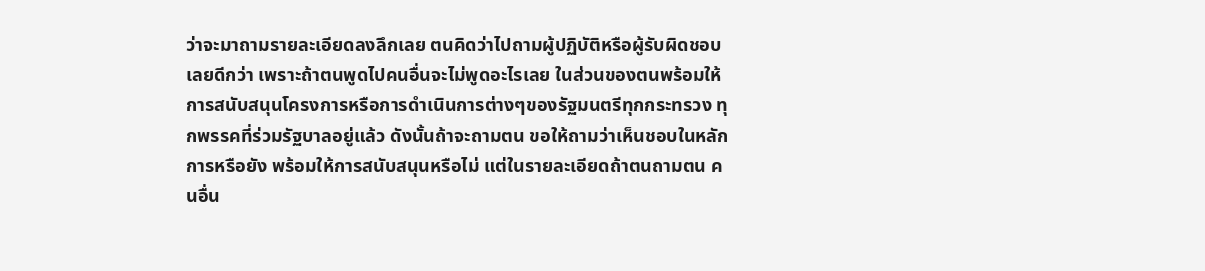ว่าจะมาถามรายละเอียดลงลึกเลย ตนคิดว่าไปถามผู้ปฏิบัติหรือผู้รับผิดชอบเลยดีกว่า เพราะถ้าตนพูดไปคนอื่นจะไม่พูดอะไรเลย ในส่วนของตนพร้อมให้การสนับสนุนโครงการหรือการดำเนินการต่างๆของรัฐมนตรีทุกกระทรวง ทุกพรรคที่ร่วมรัฐบาลอยู่แล้ว ดังนั้นถ้าจะถามตน ขอให้ถามว่าเห็นชอบในหลักการหรือยัง พร้อมให้การสนับสนุนหรือไม่ แต่ในรายละเอียดถ้าตนถามตน คนอื่น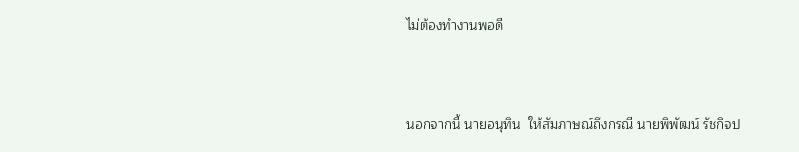ไม่ต้องทำงานพอดี



นอกจากนี้ นายอนุทิน  ให้สัมภาษณ์ถึงกรณี นายพิพัฒน์ รัชกิจป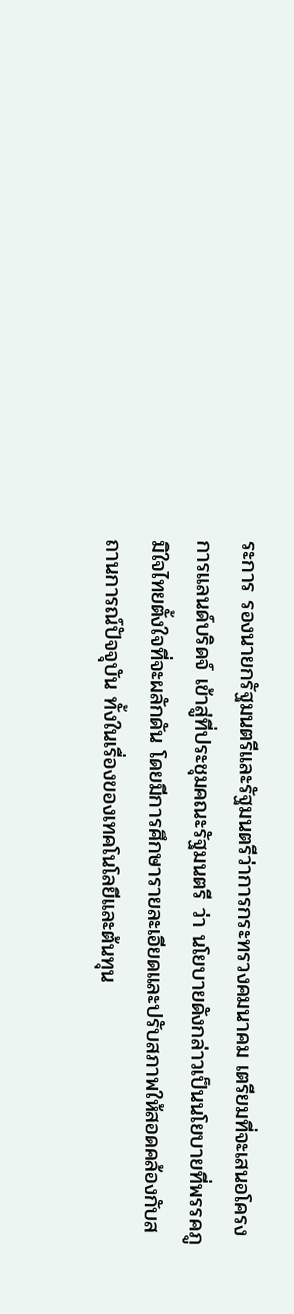ระการ รองนายกรัฐมนตรีและรัฐมนตรีว่าการกระทรวงคมนาคม เตรียมที่จะเสนอโครงการแลนด์บริดจ์ เข้าสู่ที่ประชุมคณะรัฐมนตรี ว่า นโยบายดังกล่าวเป็นนโยบายที่พรรคภูมิใจไทยตั้งใจที่จะผลักดัน โดยมีการศึกษารายละเอียดและปรับสภาพให้สอดคล้องกับสถานการณ์ปัจจุบัน ทั้งในเรื่องของเทคโนโลยีและต้นทุน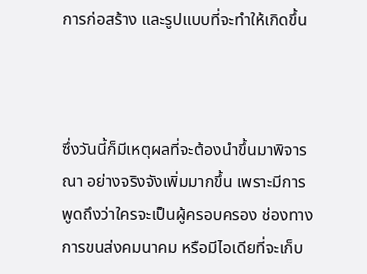การก่อสร้าง และรูปแบบที่จะทำให้เกิดขึ้น



ซึ่งวันนี้ก็มีเหตุผลที่จะต้องนำขึ้นมาพิจารณา อย่างจริงจังเพิ่มมากขึ้น เพราะมีการพูดถึงว่าใครจะเป็นผู้ครอบครอง ช่องทางการขนส่งคมนาคม หรือมีไอเดียที่จะเก็บ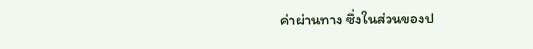ค่าผ่านทาง ซึ่งในส่วนของป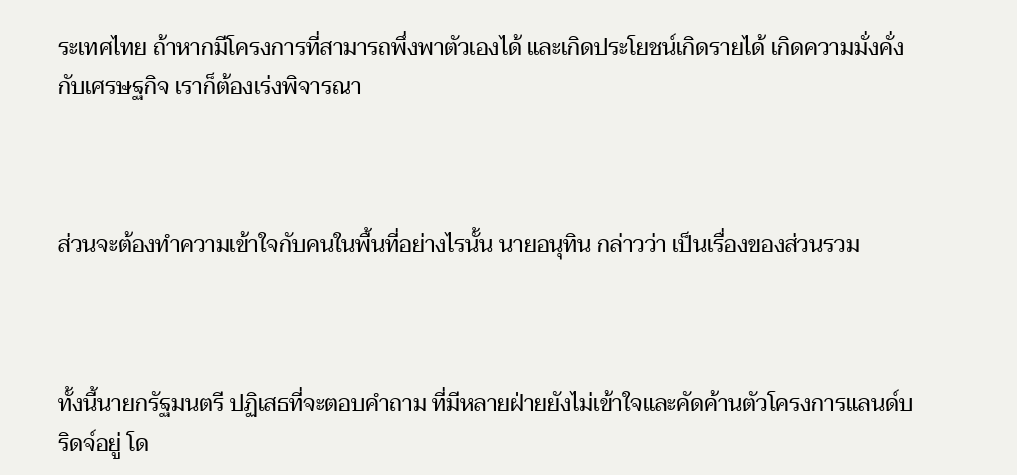ระเทศไทย ถ้าหากมีโครงการที่สามารถพึ่งพาตัวเองได้ และเกิดประโยชน์เกิดรายได้ เกิดความมั่งคั่งกับเศรษฐกิจ เราก็ต้องเร่งพิจารณา



ส่วนจะต้องทำความเข้าใจกับคนในพื้นที่อย่างไรนั้น นายอนุทิน กล่าวว่า เป็นเรื่องของส่วนรวม



ทั้งนี้นายกรัฐมนตรี ปฏิเสธที่จะตอบคำถาม ที่มีหลายฝ่ายยังไม่เข้าใจและคัดค้านตัวโครงการแลนด์บริดจ์อยู่ โด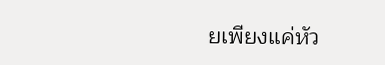ยเพียงแค่หัว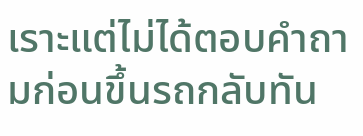เราะแต่ไม่ได้ตอบคำถามก่อนขึ้นรถกลับทัน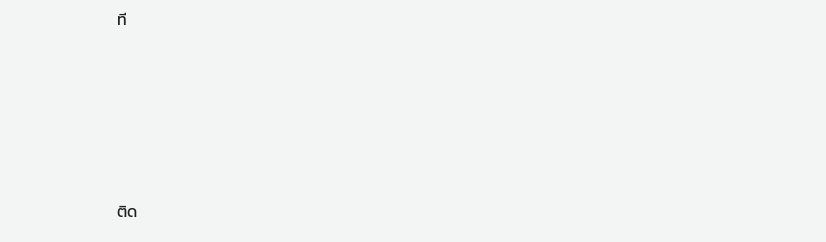ที





ติด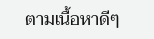ตามเนื้อหาดีๆ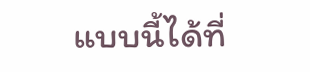แบบนี้ได้ที่